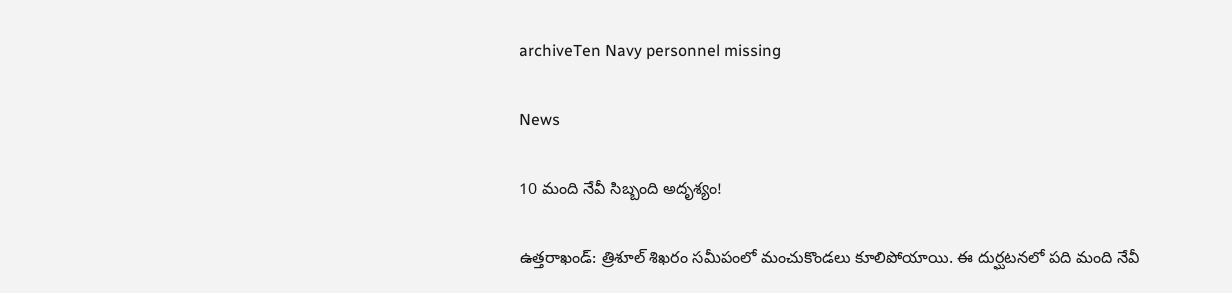archiveTen Navy personnel missing

News

10 మంది నేవీ సిబ్బంది అదృశ్యం!

ఉత్తరాఖండ్‌: త్రిశూల్‌ శిఖరం సమీపంలో మంచుకొండలు కూలిపోయాయి. ఈ దుర్ఘ‌ట‌న‌లో పది మంది నేవీ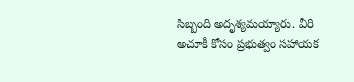సిబ్బంది అదృశ్యమయ్యారు. వీరి అచూకీ కోసం ప్రభుత్వం సహాయక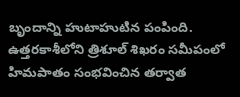బృందాన్ని హుటాహుటిన పంపింది. ఉత్తరకాశీలోని త్రిశూల్‌ శిఖరం సమీపంలో హిమపాతం సంభవించిన తర్వాత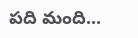పది మంది...